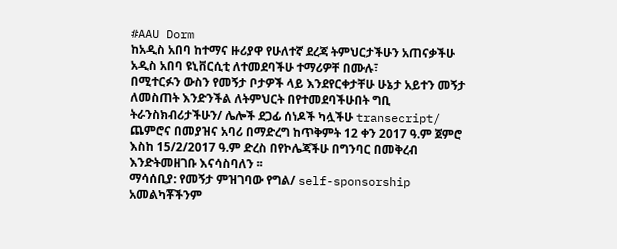#AAU Dorm
ከአዲስ አበባ ከተማና ዙሪያዋ የሁለተኛ ደረጃ ትምህርታችሁን አጠናቃችሁ አዲስ አበባ ዩኒቨርሲቲ ለተመደባችሁ ተማሪዎቸ በሙሉ፣
በሚተርፉን ውስን የመኝታ ቦታዎች ላይ እንደየርቀታቸሁ ሁኔታ አይተን መኝታ ለመስጠት እንድንችል ለትምህርት በየተመደባችሁበት ግቢ ትራንስክብሪታችሁን/ ሌሎች ደጋፊ ሰነዶች ካሏችሁ transecript/ ጨምሮና በመያዝና አባሪ በማድረግ ከጥቅምት 12 ቀን 2017 ዓ.ም ጀምሮ እስከ 15/2/2017 ዓ.ም ድረስ በየኮሌጃችሁ በግንባር በመቅረብ እንድትመዘገቡ እናሳስባለን ፡፡
ማሳሰቢያ: የመኝታ ምዝገባው የግል/ self-sponsorship አመልካቾችንም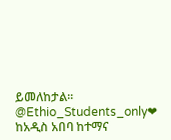ይመለከታል፡፡
@Ethio_Students_only❤
ከአዲስ አበባ ከተማና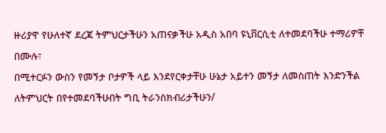ዙሪያዋ የሁለተኛ ደረጃ ትምህርታችሁን አጠናቃችሁ አዲስ አበባ ዩኒቨርሲቲ ለተመደባችሁ ተማሪዎቸ በሙሉ፣
በሚተርፉን ውስን የመኝታ ቦታዎች ላይ እንደየርቀታቸሁ ሁኔታ አይተን መኝታ ለመስጠት እንድንችል ለትምህርት በየተመደባችሁበት ግቢ ትራንስክብሪታችሁን/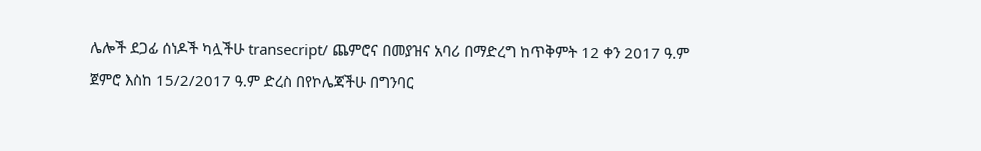ሌሎች ደጋፊ ሰነዶች ካሏችሁ transecript/ ጨምሮና በመያዝና አባሪ በማድረግ ከጥቅምት 12 ቀን 2017 ዓ.ም ጀምሮ እስከ 15/2/2017 ዓ.ም ድረስ በየኮሌጃችሁ በግንባር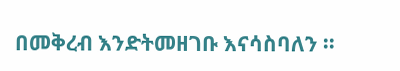በመቅረብ እንድትመዘገቡ እናሳስባለን ፡፡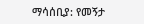ማሳሰቢያ: የመኝታ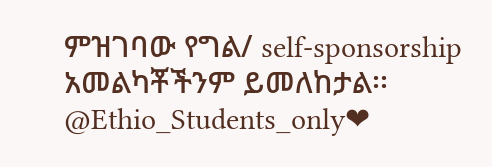ምዝገባው የግል/ self-sponsorship አመልካቾችንም ይመለከታል፡፡
@Ethio_Students_only❤